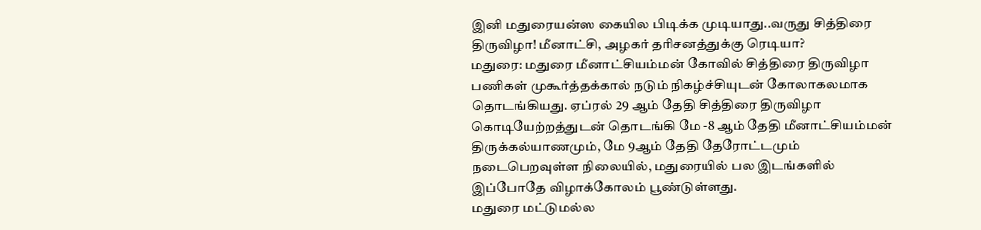இனி மதுரையன்ஸ கையில பிடிக்க முடியாது..வருது சித்திரை திருவிழா! மீனாட்சி, அழகர் தரிசனத்துக்கு ரெடியா?
மதுரை: மதுரை மீனாட்சியம்மன் கோவில் சித்திரை திருவிழா பணிகள் முகூர்த்தக்கால் நடும் நிகழ்ச்சியுடன் கோலாகலமாக தொடங்கியது. ஏப்ரல் 29 ஆம் தேதி சித்திரை திருவிழா கொடியேற்றத்துடன் தொடங்கி மே -8 ஆம் தேதி மீனாட்சியம்மன் திருக்கல்யாணமும், மே 9ஆம் தேதி தேரோட்டமும் நடைபெறவுள்ள நிலையில், மதுரையில் பல இடங்களில் இப்போதே விழாக்கோலம் பூண்டுள்ளது.
மதுரை மட்டுமல்ல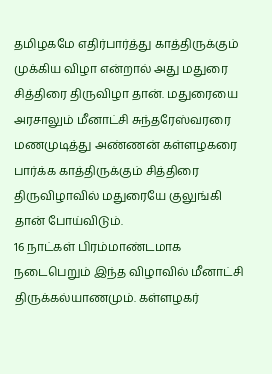தமிழகமே எதிர்பார்த்து காத்திருக்கும் முக்கிய விழா என்றால் அது மதுரை சித்திரை திருவிழா தான். மதுரையை அரசாலும் மீனாட்சி சுந்தரேஸ்வரரை மணமுடித்து அண்ணன் கள்ளழகரை பார்க்க காத்திருக்கும் சித்திரை திருவிழாவில் மதுரையே குலுங்கி தான் போய்விடும்.
16 நாட்கள் பிரம்மாண்டமாக நடைபெறும் இந்த விழாவில் மீனாட்சி திருக்கல்யாணமும். கள்ளழகர்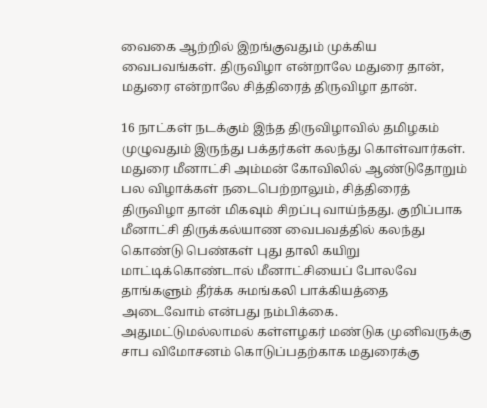வைகை ஆற்றில் இறங்குவதும் முக்கிய வைபவங்கள். திருவிழா என்றாலே மதுரை தான், மதுரை என்றாலே சித்திரைத் திருவிழா தான்.

16 நாட்கள் நடக்கும் இந்த திருவிழாவில் தமிழகம் முழுவதும் இருந்து பக்தர்கள் கலந்து கொள்வார்கள். மதுரை மீனாட்சி அம்மன் கோவிலில் ஆண்டுதோறும் பல விழாக்கள் நடைபெற்றாலும், சித்திரைத் திருவிழா தான் மிகவும் சிறப்பு வாய்ந்தது. குறிப்பாக மீனாட்சி திருக்கல்யாண வைபவத்தில் கலந்து கொண்டு பெண்கள் புது தாலி கயிறு மாட்டிக்கொண்டால் மீனாட்சியைப் போலவே தாங்களும் தீர்க்க சுமங்கலி பாக்கியத்தை அடைவோம் என்பது நம்பிக்கை.
அதுமட்டுமல்லாமல் கள்ளழகர் மண்டுக முனிவருக்கு சாப விமோசனம் கொடுப்பதற்காக மதுரைக்கு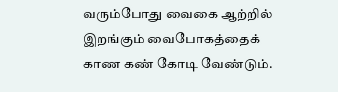வரும்போது வைகை ஆற்றில் இறங்கும் வைபோகத்தைக் காண கண் கோடி வேண்டும்.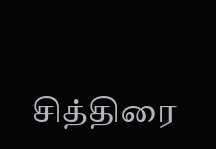சித்திரை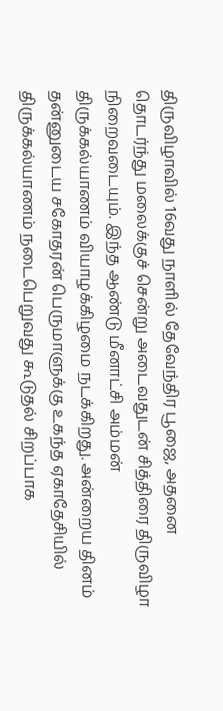திருவிழாவில் 16வது நாளில் தேவேந்திர பூஜை, அதனை தொடர்ந்து மலைக்குச் சென்று அடைவதுடன் சித்திரை திருவிழா நிறைவடையும். இந்த ஆண்டு மீனாட்சி அம்மன் திருக்கல்யாணம் வியாழக்கிழமை நடக்கிறது. அன்றைய தினம் தன்னுடைய சகோதரன் பெருமாளுக்கு உகந்த ஏகாதேசியில் திருக்கல்யாணம் நடைபெறுவது கூடுதல் சிறப்பாக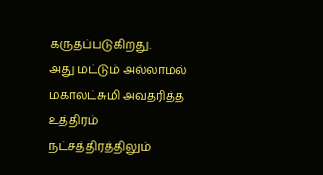கருதப்படுகிறது.
அது மட்டும் அல்லாமல் மகாலட்சுமி அவதரித்த உத்திரம் நட்சத்திரத்திலும்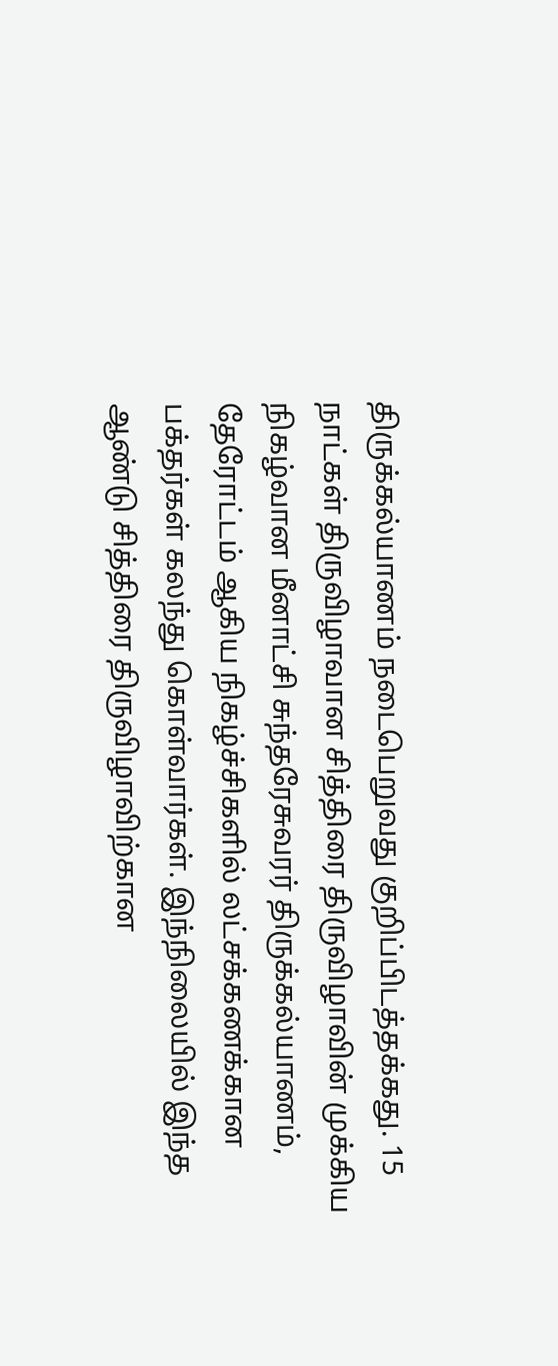திருக்கல்யாணம் நடைபெறுவது குறிப்பிடத்தக்கது. 15 நாட்கள் திருவிழாவான சித்திரை திருவிழாவின் முக்கிய நிகழ்வான மீனாட்சி சுந்தரேசுவரர் திருக்கல்யாணம், தேரோட்டம் ஆகிய நிகழ்ச்சிகளில் லட்சக்கணக்கான பக்தர்கள் கலந்து கொள்வார்கள். இந்நிலையில் இந்த ஆண்டு சித்திரை திருவிழாவிற்கான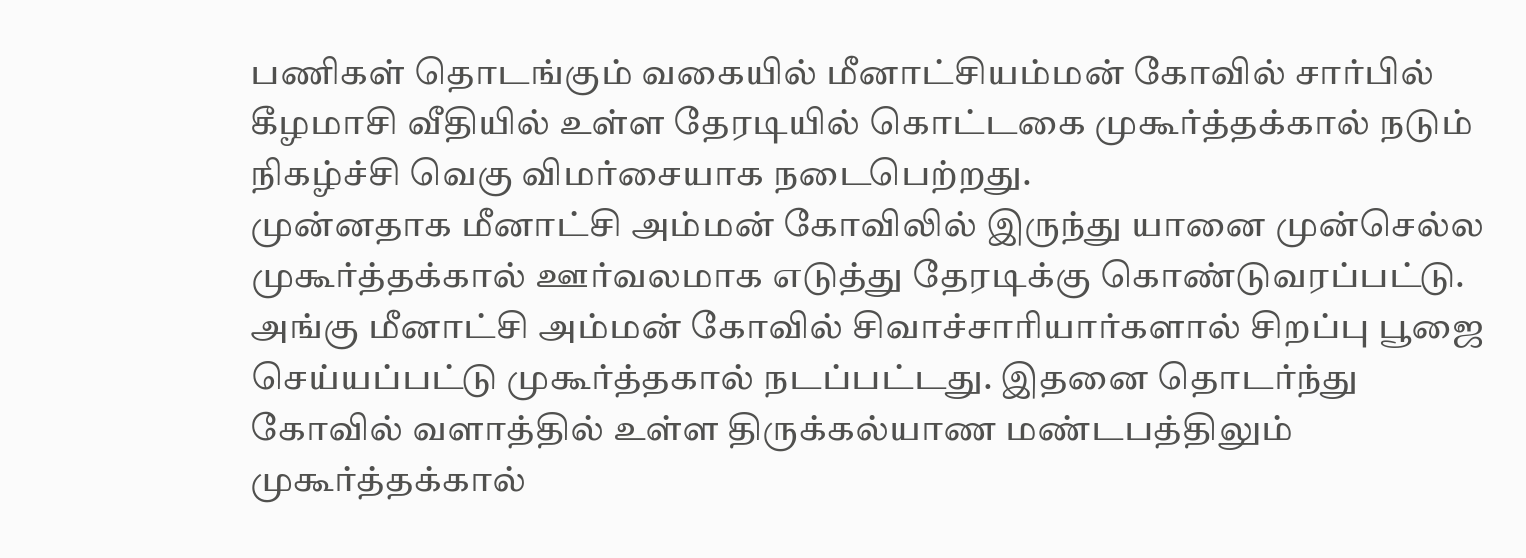பணிகள் தொடங்கும் வகையில் மீனாட்சியம்மன் கோவில் சார்பில் கீழமாசி வீதியில் உள்ள தேரடியில் கொட்டகை முகூர்த்தக்கால் நடும் நிகழ்ச்சி வெகு விமர்சையாக நடைபெற்றது.
முன்னதாக மீனாட்சி அம்மன் கோவிலில் இருந்து யானை முன்செல்ல முகூர்த்தக்கால் ஊர்வலமாக எடுத்து தேரடிக்கு கொண்டுவரப்பட்டு. அங்கு மீனாட்சி அம்மன் கோவில் சிவாச்சாரியார்களால் சிறப்பு பூஜை செய்யப்பட்டு முகூர்த்தகால் நடப்பட்டது. இதனை தொடர்ந்து கோவில் வளாத்தில் உள்ள திருக்கல்யாண மண்டபத்திலும் முகூர்த்தக்கால்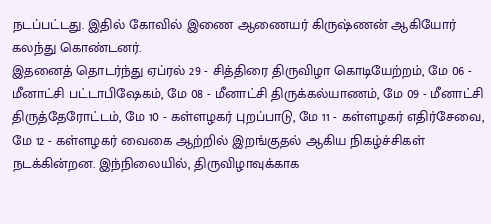நடப்பட்டது. இதில் கோவில் இணை ஆணையர் கிருஷ்ணன் ஆகியோர் கலந்து கொண்டனர்.
இதனைத் தொடர்ந்து ஏப்ரல் 29 - சித்திரை திருவிழா கொடியேற்றம், மே 06 - மீனாட்சி பட்டாபிஷேகம், மே 08 - மீனாட்சி திருக்கல்யாணம், மே 09 - மீனாட்சி திருத்தேரோட்டம், மே 10 - கள்ளழகர் புறப்பாடு, மே 11 - கள்ளழகர் எதிர்சேவை, மே 12 - கள்ளழகர் வைகை ஆற்றில் இறங்குதல் ஆகிய நிகழ்ச்சிகள் நடக்கின்றன. இந்நிலையில், திருவிழாவுக்காக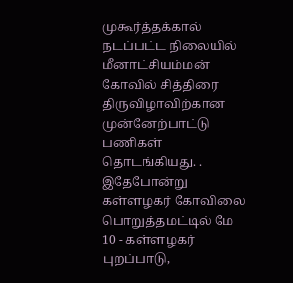முகூர்த்தக்கால் நடப்பட்ட நிலையில் மீனாட்சியம்மன் கோவில் சித்திரை திருவிழாவிற்கான முன்னேற்பாட்டு பணிகள் தொடங்கியது. .
இதேபோன்று கள்ளழகர் கோவிலை பொறுத்தமட்டில் மே 10 - கள்ளழகர் புறப்பாடு,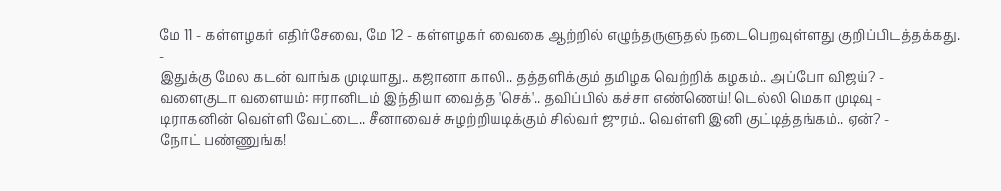மே 11 - கள்ளழகர் எதிர்சேவை, மே 12 - கள்ளழகர் வைகை ஆற்றில் எழுந்தருளுதல் நடைபெறவுள்ளது குறிப்பிடத்தக்கது.
-
இதுக்கு மேல கடன் வாங்க முடியாது.. கஜானா காலி.. தத்தளிக்கும் தமிழக வெற்றிக் கழகம்.. அப்போ விஜய்? -
வளைகுடா வளையம்: ஈரானிடம் இந்தியா வைத்த 'செக்'.. தவிப்பில் கச்சா எண்ணெய்! டெல்லி மெகா முடிவு -
டிராகனின் வெள்ளி வேட்டை.. சீனாவைச் சுழற்றியடிக்கும் சில்வர் ஜுரம்.. வெள்ளி இனி குட்டித்தங்கம்.. ஏன்? -
நோட் பண்ணுங்க!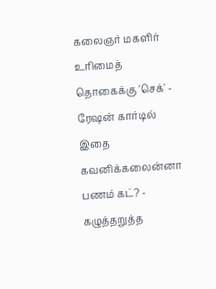கலைஞர் மகளிர் உரிமைத் தொகைக்கு 'செக்' - ரேஷன் கார்டில் இதை கவனிக்கலைன்னா பணம் கட்? -
கழுத்தறுத்த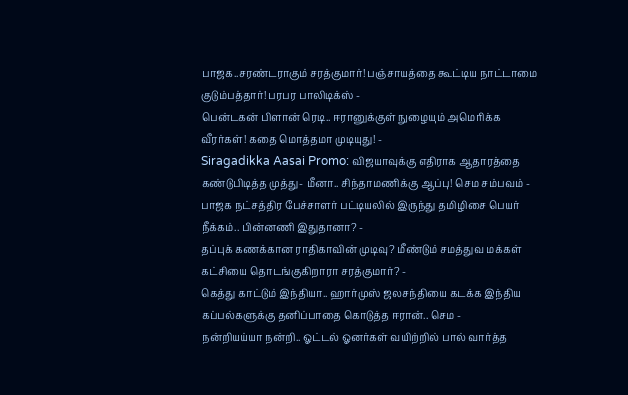பாஜக..சரண்டராகும் சரத்குமார்! பஞ்சாயத்தை கூட்டிய நாட்டாமை குடும்பத்தார்! பரபர பாலிடிக்ஸ் -
பென்டகன் பிளான் ரெடி.. ஈரானுக்குள் நுழையும் அமெரிக்க வீரர்கள்! கதை மொத்தமா முடியுது! -
Siragadikka Aasai Promo: விஜயாவுக்கு எதிராக ஆதாரத்தை கண்டுபிடித்த முத்து- மீனா.. சிந்தாமணிக்கு ஆப்பு! செம சம்பவம் -
பாஜக நட்சத்திர பேச்சாளர் பட்டியலில் இருந்து தமிழிசை பெயர் நீக்கம்.. பின்னணி இதுதானா? -
தப்புக் கணக்கான ராதிகாவின் முடிவு? மீண்டும் சமத்துவ மக்கள் கட்சியை தொடங்குகிறாரா சரத்குமார்? -
கெத்து காட்டும் இந்தியா.. ஹார்முஸ் ஜலசந்தியை கடக்க இந்திய கப்பல்களுக்கு தனிப்பாதை கொடுத்த ஈரான்.. செம -
நன்றியய்யா நன்றி.. ஓட்டல் ஓனர்கள் வயிற்றில் பால் வார்த்த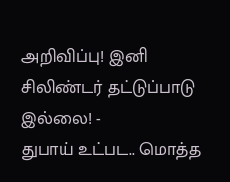அறிவிப்பு! இனி சிலிண்டர் தட்டுப்பாடு இல்லை! -
துபாய் உட்பட.. மொத்த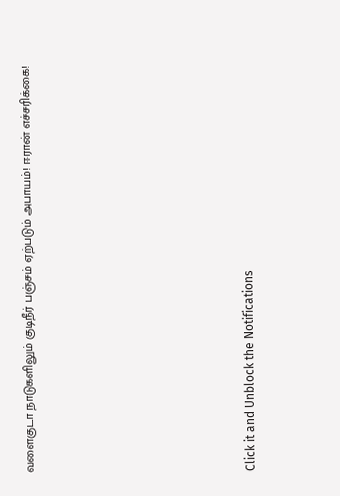வளைகுடா நாடுகளிலும் குடிநீர் பஞ்சம் ஏற்படும் அபாயம்! ஈரான் எச்சரிக்கை!












Click it and Unblock the Notifications